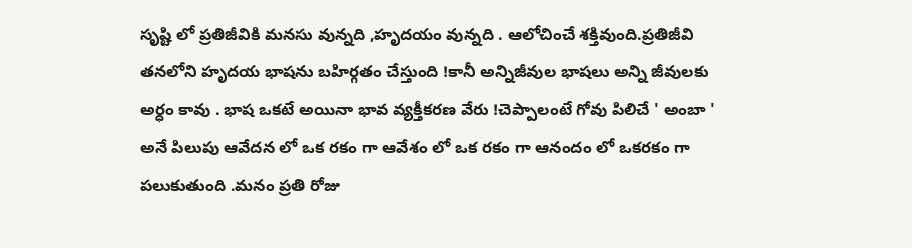సృష్టి లో ప్రతిజీవికి మనసు వున్నది ,హృదయం వున్నది . ఆలోచించే శక్తివుంది.ప్రతిజీవి తనలోని హృదయ భాషను బహిర్గతం చేస్తుంది !కానీ అన్నిజీవుల భాషలు అన్ని జీవులకు అర్ధం కావు . భాష ఒకటే అయినా భావ వ్యక్తీకరణ వేరు !చెప్పాలంటే గోవు పిలిచే ' అంబా ' అనే పిలుపు ఆవేదన లో ఒక రకం గా ఆవేశం లో ఒక రకం గా ఆనందం లో ఒకరకం గా పలుకుతుంది .మనం ప్రతి రోజు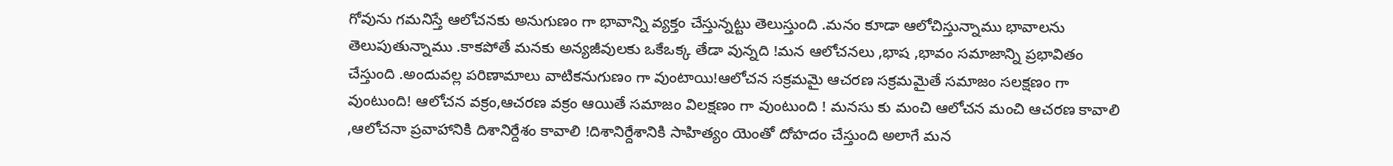గోవును గమనిస్తే ఆలోచనకు అనుగుణం గా భావాన్ని వ్యక్తం చేస్తున్నట్టు తెలుస్తుంది .మనం కూడా ఆలోచిస్తున్నాము భావాలను తెలుపుతున్నాము .కాకపోతే మనకు అన్యజీవులకు ఒకేఒక్క తేడా వున్నది !మన ఆలోచనలు ,భాష ,భావం సమాజాన్ని ప్రభావితం చేస్తుంది .అందువల్ల పరిణామాలు వాటికనుగుణం గా వుంటాయి!ఆలోచన సక్రమమై ఆచరణ సక్రమమైతే సమాజం సలక్షణం గా వుంటుంది! ఆలోచన వక్రం,ఆచరణ వక్రం ఆయితే సమాజం విలక్షణం గా వుంటుంది ! మనసు కు మంచి ఆలోచన మంచి ఆచరణ కావాలి ,ఆలోచనా ప్రవాహానికి దిశానిర్దేశం కావాలి !దిశానిర్దేశానికి సాహిత్యం యెంతో దోహదం చేస్తుంది అలాగే మన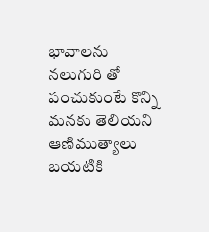భావాలను నలుగురి తో పంచుకుంటే కొన్ని మనకు తెలియని ఆణిముత్యాలు బయటికి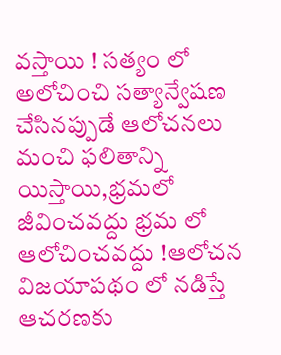వస్తాయి ! సత్యం లో అలోచించి సత్యాన్వేషణ చేసినప్పుడే ఆలోచనలు మంచి ఫలితాన్ని యిస్తాయి,భ్రమలో జీవించవద్దు భ్రమ లో ఆలోచించవద్దు !ఆలోచన విజయాపథం లో నడిస్తే ఆచరణకు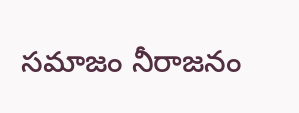సమాజం నీరాజనం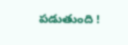పడుతుంది !